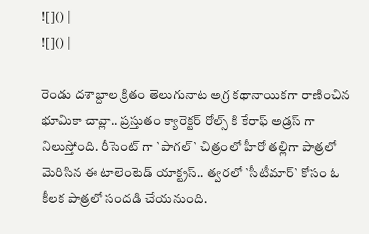![]() |
![]() |

రెండు దశాబ్దాల క్రితం తెలుగునాట అగ్ర కథానాయికగా రాణించిన భూమికా చావ్లా.. ప్రస్తుతం క్యారెక్టర్ రోల్స్ కి కేరాఫ్ అడ్రస్ గా నిలుస్తోంది. రీసెంట్ గా `పాగల్` చిత్రంలో హీరో తల్లిగా పాత్రలో మెరిసిన ఈ టాలెంటెడ్ యాక్ట్రస్.. త్వరలో `సీటీమార్` కోసం ఓ కీలక పాత్రలో సందడి చేయనుంది.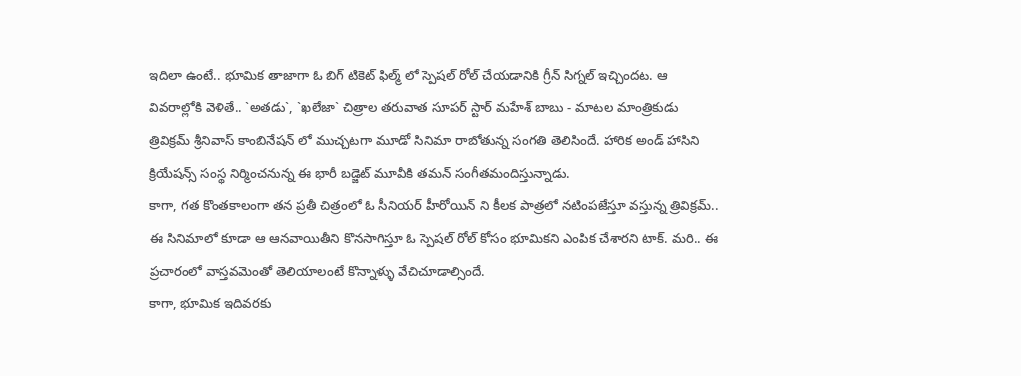ఇదిలా ఉంటే.. భూమిక తాజాగా ఓ బిగ్ టికెట్ ఫిల్మ్ లో స్పెషల్ రోల్ చేయడానికి గ్రీన్ సిగ్నల్ ఇచ్చిందట. ఆ వివరాల్లోకి వెళితే.. `అతడు`, `ఖలేజా` చిత్రాల తరువాత సూపర్ స్టార్ మహేశ్ బాబు - మాటల మాంత్రికుడు త్రివిక్రమ్ శ్రీనివాస్ కాంబినేషన్ లో ముచ్చటగా మూడో సినిమా రాబోతున్న సంగతి తెలిసిందే. హారిక అండ్ హాసిని క్రియేషన్స్ సంస్థ నిర్మించనున్న ఈ భారీ బడ్జెట్ మూవీకి తమన్ సంగీతమందిస్తున్నాడు.
కాగా, గత కొంతకాలంగా తన ప్రతీ చిత్రంలో ఓ సీనియర్ హీరోయిన్ ని కీలక పాత్రలో నటింపజేస్తూ వస్తున్న త్రివిక్రమ్.. ఈ సినిమాలో కూడా ఆ ఆనవాయితీని కొనసాగిస్తూ ఓ స్పెషల్ రోల్ కోసం భూమికని ఎంపిక చేశారని టాక్. మరి.. ఈ ప్రచారంలో వాస్తవమెంతో తెలియాలంటే కొన్నాళ్ళు వేచిచూడాల్సిందే.
కాగా, భూమిక ఇదివరకు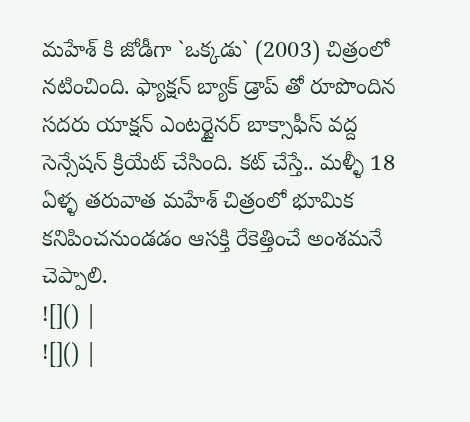మహేశ్ కి జోడీగా `ఒక్కడు` (2003) చిత్రంలో నటించింది. ఫ్యాక్షన్ బ్యాక్ డ్రాప్ తో రూపొందిన సదరు యాక్షన్ ఎంటర్టైనర్ బాక్సాఫీస్ వద్ద సెన్సేషన్ క్రియేట్ చేసింది. కట్ చేస్తే.. మళ్ళీ 18 ఏళ్ళ తరువాత మహేశ్ చిత్రంలో భూమిక కనిపించనుండడం ఆసక్తి రేకెత్తించే అంశమనే చెప్పాలి.
![]() |
![]() |